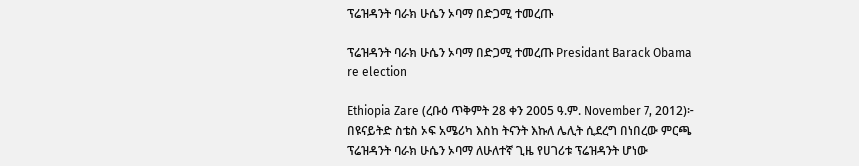ፕሬዝዳንት ባራክ ሁሴን ኦባማ በድጋሚ ተመረጡ

ፕሬዝዳንት ባራክ ሁሴን ኦባማ በድጋሚ ተመረጡ Presidant Barack Obama re election

Ethiopia Zare (ረቡዕ ጥቅምት 28 ቀን 2005 ዓ.ም. November 7, 2012)፦ በዩናይትድ ስቴስ ኦፍ አሜሪካ እስከ ትናንት እኩለ ሌሊት ሲደረግ በነበረው ምርጫ ፕሬዝዳንት ባራክ ሁሴን ኦባማ ለሁለተኛ ጊዜ የሀገሪቱ ፕሬዝዳንት ሆነው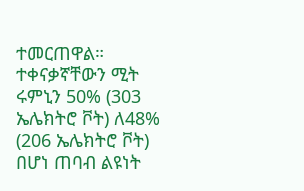ተመርጠዋል። ተቀናቃኛቸውን ሚት ሩምኒን 50% (303 ኤሌክትሮ ቮት) ለ48% (206 ኤሌክትሮ ቮት) በሆነ ጠባብ ልዩነት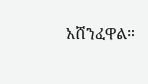አሸንፈዋል።